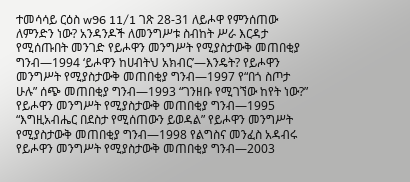ተመሳሳይ ርዕስ w96 11/1 ገጽ 28-31 ለይሖዋ የምንሰጠው ለምንድን ነው? አንዳንዶች ለመንግሥቱ ስብከት ሥራ እርዳታ የሚሰጡበት መንገድ የይሖዋን መንግሥት የሚያስታውቅ መጠበቂያ ግንብ—1994 ‘ይሖዋን ከሀብትህ አክብር’—እንዴት? የይሖዋን መንግሥት የሚያስታውቅ መጠበቂያ ግንብ—1997 የ“በጎ ስጦታ ሁሉ” ሰጭ መጠበቂያ ግንብ—1993 “ገንዘቡ የሚገኘው ከየት ነው?” የይሖዋን መንግሥት የሚያስታውቅ መጠበቂያ ግንብ—1995 “እግዚአብሔር በደስታ የሚሰጠውን ይወዳል” የይሖዋን መንግሥት የሚያስታውቅ መጠበቂያ ግንብ—1998 የልግስና መንፈስ አዳብሩ የይሖዋን መንግሥት የሚያስታውቅ መጠበቂያ ግንብ—2003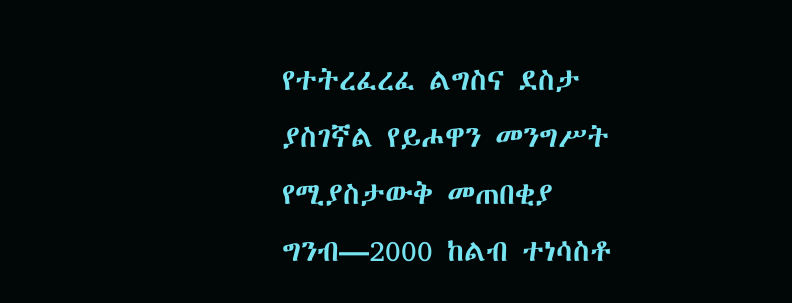የተትረፈረፈ ልግስና ደስታ ያስገኛል የይሖዋን መንግሥት የሚያስታውቅ መጠበቂያ ግንብ—2000 ከልብ ተነሳስቶ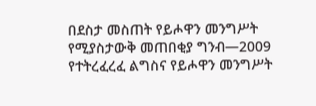በደስታ መስጠት የይሖዋን መንግሥት የሚያስታውቅ መጠበቂያ ግንብ—2009 የተትረፈረፈ ልግስና የይሖዋን መንግሥት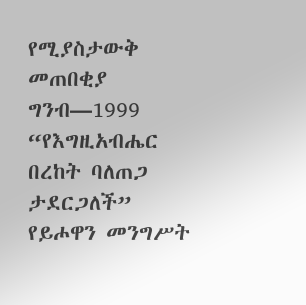የሚያስታውቅ መጠበቂያ ግንብ—1999 “የእግዚአብሔር በረከት ባለጠጋ ታደርጋለች” የይሖዋን መንግሥት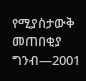የሚያስታውቅ መጠበቂያ ግንብ—2001